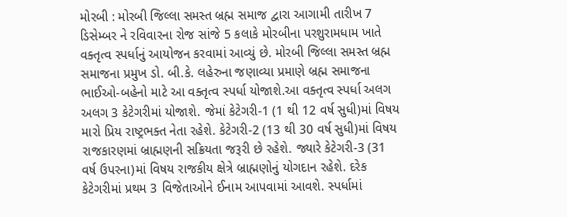મોરબી : મોરબી જિલ્લા સમસ્ત બ્રહ્મ સમાજ દ્વારા આગામી તારીખ 7 ડિસેમ્બર ને રવિવારના રોજ સાંજે 5 કલાકે મોરબીના પરશુરામધામ ખાતે વક્તૃત્વ સ્પર્ધાનું આયોજન કરવામાં આવ્યું છે. મોરબી જિલ્લા સમસ્ત બ્રહ્મ સમાજના પ્રમુખ ડો. બી.કે. લહેરુના જણાવ્યા પ્રમાણે બ્રહ્મ સમાજના ભાઈઓ-બહેનો માટે આ વક્તૃત્વ સ્પર્ધા યોજાશે.આ વક્તૃત્વ સ્પર્ધા અલગ અલગ 3 કેટેગરીમાં યોજાશે. જેમાં કેટેગરી-1 (1 થી 12 વર્ષ સુધી)માં વિષય મારો પ્રિય રાષ્ટ્રભક્ત નેતા રહેશે. કેટેગરી-2 (13 થી 30 વર્ષ સુધી)માં વિષય રાજકારણમાં બ્રાહ્મણની સક્રિયતા જરૂરી છે રહેશે. જ્યારે કેટેગરી-3 (31 વર્ષ ઉપરના)માં વિષય રાજકીય ક્ષેત્રે બ્રાહ્મણોનું યોગદાન રહેશે. દરેક કેટેગરીમાં પ્રથમ 3 વિજેતાઓને ઈનામ આપવામાં આવશે. સ્પર્ધામાં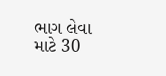ભાગ લેવા માટે 30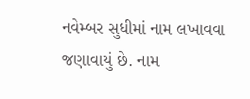નવેમ્બર સુધીમાં નામ લખાવવા જણાવાયું છે. નામ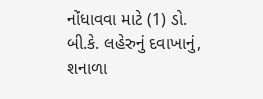નોંધાવવા માટે (1) ડો. બી.કે. લહેરુનું દવાખાનું, શનાળા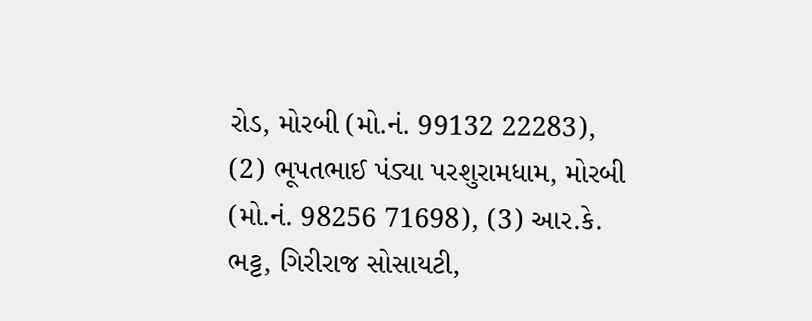રોડ, મોરબી (મો.નં. 99132 22283), (2) ભૂપતભાઈ પંડ્યા પરશુરામધામ, મોરબી (મો.નં. 98256 71698), (3) આર.કે. ભટ્ટ, ગિરીરાજ સોસાયટી,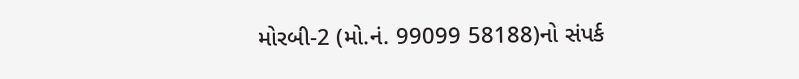મોરબી-2 (મો.નં. 99099 58188)નો સંપર્ક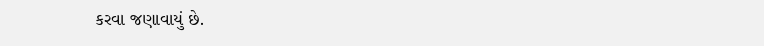કરવા જણાવાયું છે.